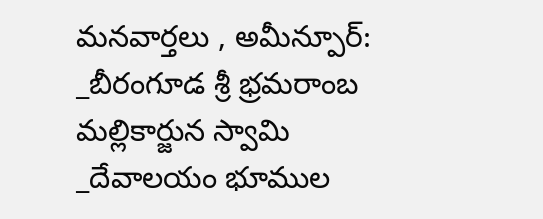మనవార్తలు , అమీన్పూర్:
_బీరంగూడ శ్రీ భ్రమరాంబ మల్లికార్జున స్వామి
_దేవాలయం భూముల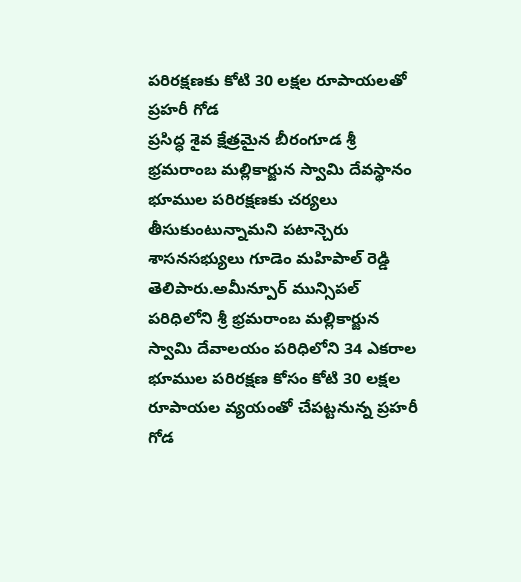పరిరక్షణకు కోటి 30 లక్షల రూపాయలతో ప్రహరీ గోడ
ప్రసిద్ధ శైవ క్షేత్రమైన బీరంగూడ శ్రీ భ్రమరాంబ మల్లికార్జున స్వామి దేవస్థానం భూముల పరిరక్షణకు చర్యలు తీసుకుంటున్నామని పటాన్చెరు శాసనసభ్యులు గూడెం మహిపాల్ రెడ్డి తెలిపారు.అమీన్పూర్ మున్సిపల్ పరిధిలోని శ్రీ భ్రమరాంబ మల్లికార్జున స్వామి దేవాలయం పరిధిలోని 34 ఎకరాల భూముల పరిరక్షణ కోసం కోటి 30 లక్షల రూపాయల వ్యయంతో చేపట్టనున్న ప్రహరీ గోడ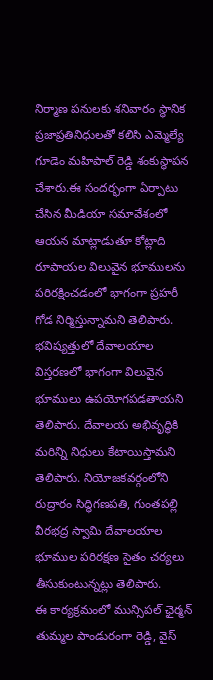నిర్మాణ పనులకు శనివారం స్థానిక ప్రజాప్రతినిధులతో కలిసి ఎమ్మెల్యే గూడెం మహిపాల్ రెడ్డి శంకుస్థాపన చేశారు.ఈ సందర్భంగా ఏర్పాటు చేసిన మీడియా సమావేశంలో ఆయన మాట్లాడుతూ కోట్లాది రూపాయల విలువైన భూములను పరిరక్షించడంలో భాగంగా ప్రహరీ గోడ నిర్మిస్తున్నామని తెలిపారు. భవిష్యత్తులో దేవాలయాల విస్తరణలో భాగంగా విలువైన భూములు ఉపయోగపడతాయని తెలిపారు. దేవాలయ అభివృద్ధికి మరిన్ని నిధులు కేటాయిస్తామని తెలిపారు. నియోజకవర్గంలోని రుద్రారం సిద్ధిగణపతి, గుంతపల్లి వీరభద్ర స్వామి దేవాలయాల భూముల పరిరక్షణ సైతం చర్యలు తీసుకుంటున్నట్లు తెలిపారు.
ఈ కార్యక్రమంలో మున్సిపల్ ఛైర్మన్ తుమ్మల పాండురంగా రెడ్డి, వైస్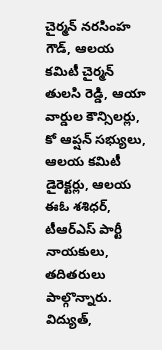చైర్మన్ నరసింహ గౌడ్, ఆలయ కమిటీ చైర్మన్ తులసి రెడ్డి, ఆయా వార్డుల కౌన్సిలర్లు, కో ఆప్షన్ సభ్యులు, ఆలయ కమిటీ డైరెక్టర్లు, ఆలయ ఈఓ శశిధర్, టీఆర్ఎస్ పార్టీ నాయకులు, తదితరులు పాల్గొన్నారు.
విద్యుత్,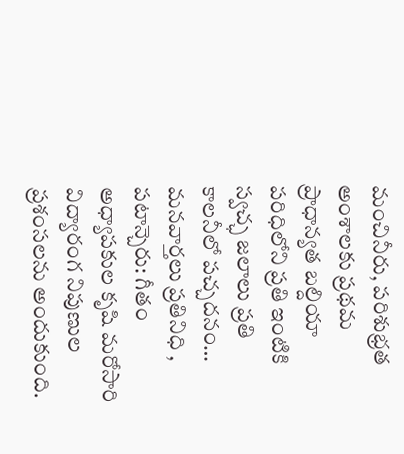మంచినీరు, పరిశుభ్రత అంశాలకు ప్రథమ ప్రాధాన్యత బల్దియా పరిధిలోని ప్రతి ఇంటికి స్వచ్ఛ జలాలు ప్రతి కాలనీలో పచ్చదనం…
మనవార్తలు ప్రతినిధి , పటాన్చెరు: గీతం అధ్యాపకుల కృషి మరోసారి విద్యారంగ నిపుణుల ప్రశంసలను అందుకుంది.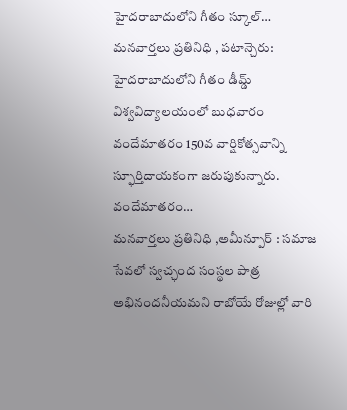హైదరాబాదులోని గీతం స్కూల్…
మనవార్తలు ప్రతినిధి , పటాన్చెరు: హైదరాబాదులోని గీతం డీమ్డ్ విశ్వవిద్యాలయంలో బుధవారం వందేమాతరం 150వ వార్షికోత్సవాన్ని స్ఫూర్తిదాయకంగా జరుపుకున్నారు. వందేమాతరం…
మనవార్తలు ప్రతినిధి ,అమీన్పూర్ : సమాజ సేవలో స్వచ్ఛంద సంస్థల పాత్ర అభినందనీయమని రాబోయే రోజుల్లో వారి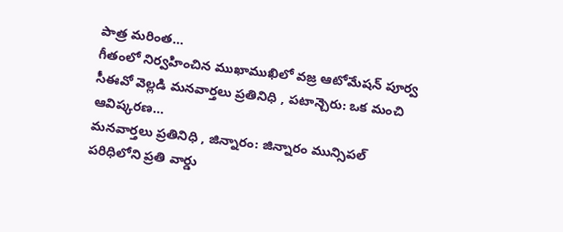పాత్ర మరింత…
గీతంలో నిర్వహించిన ముఖాముఖిలో వజ్ర ఆటోమేషన్ పూర్వ సీఈవో వెల్లడి మనవార్తలు ప్రతినిధి , పటాన్చెరు: ఒక మంచి ఆవిష్కరణ…
మనవార్తలు ప్రతినిధి , జిన్నారం: జిన్నారం మున్సిపల్ పరిధిలోని ప్రతి వార్డు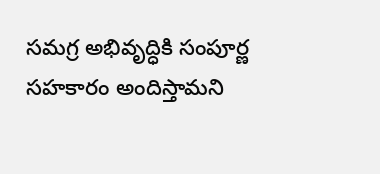సమగ్ర అభివృద్ధికి సంపూర్ణ సహకారం అందిస్తామని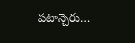పటాన్చెరు…